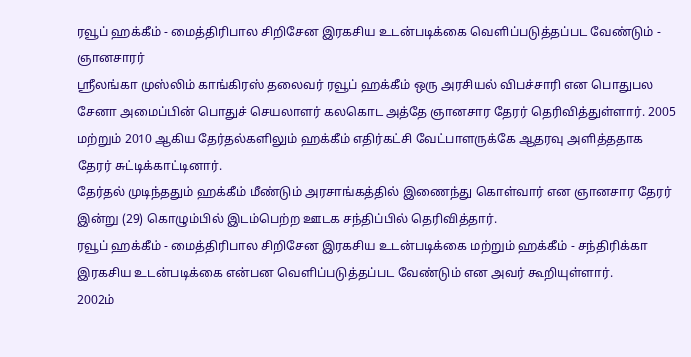ரவூப் ஹக்கீம் - மைத்திரிபால சிறிசேன இரகசிய உடன்படிக்கை வெளிப்படுத்தப்பட வேண்டும் - ஞானசாரர்
ஸ்ரீலங்கா முஸ்லிம் காங்கிரஸ் தலைவர் ரவூப் ஹக்கீம் ஒரு அரசியல் விபச்சாரி என பொதுபல சேனா அமைப்பின் பொதுச் செயலாளர் கலகொட அத்தே ஞானசார தேரர் தெரிவித்துள்ளார். 2005 மற்றும் 2010 ஆகிய தேர்தல்களிலும் ஹக்கீம் எதிர்கட்சி வேட்பாளருக்கே ஆதரவு அளித்ததாக தேரர் சுட்டிக்காட்டினார்.
தேர்தல் முடிந்ததும் ஹக்கீம் மீண்டும் அரசாங்கத்தில் இணைந்து கொள்வார் என ஞானசார தேரர் இன்று (29) கொழும்பில் இடம்பெற்ற ஊடக சந்திப்பில் தெரிவித்தார்.
ரவூப் ஹக்கீம் - மைத்திரிபால சிறிசேன இரகசிய உடன்படிக்கை மற்றும் ஹக்கீம் - சந்திரிக்கா இரகசிய உடன்படிக்கை என்பன வெளிப்படுத்தப்பட வேண்டும் என அவர் கூறியுள்ளார்.
2002ம்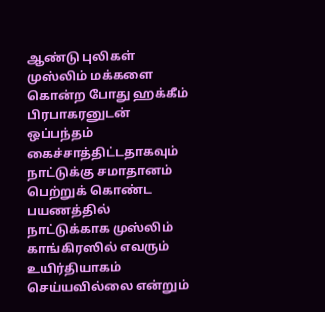ஆண்டு புலிகள் முஸ்லிம் மக்களை கொன்ற போது ஹக்கீம் பிரபாகரனுடன் ஒப்பந்தம் கைச்சாத்திட்டதாகவும் நாட்டுக்கு சமாதானம் பெற்றுக் கொண்ட பயணத்தில் நாட்டுக்காக முஸ்லிம் காங்கிரஸில் எவரும் உயிர்தியாகம் செய்யவில்லை என்றும்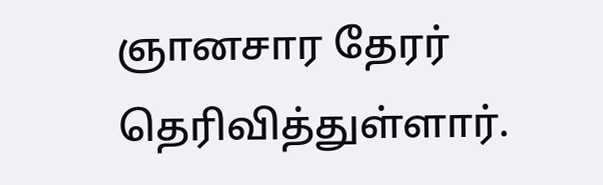ஞானசார தேரர் தெரிவித்துள்ளார்.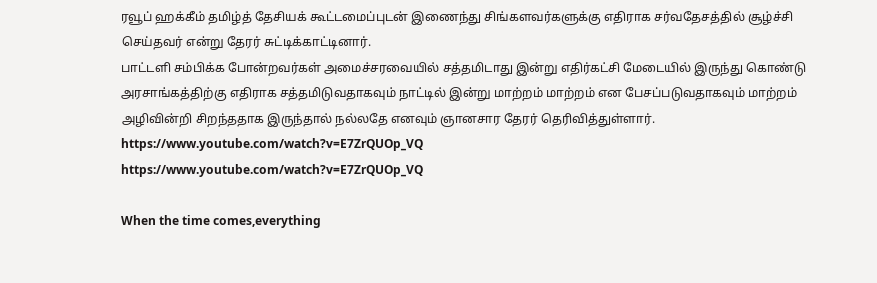ரவூப் ஹக்கீம் தமிழ்த் தேசியக் கூட்டமைப்புடன் இணைந்து சிங்களவர்களுக்கு எதிராக சர்வதேசத்தில் சூழ்ச்சி செய்தவர் என்று தேரர் சுட்டிக்காட்டினார்.
பாட்டளி சம்பிக்க போன்றவர்கள் அமைச்சரவையில் சத்தமிடாது இன்று எதிர்கட்சி மேடையில் இருந்து கொண்டு அரசாங்கத்திற்கு எதிராக சத்தமிடுவதாகவும் நாட்டில் இன்று மாற்றம் மாற்றம் என பேசப்படுவதாகவும் மாற்றம் அழிவின்றி சிறந்ததாக இருந்தால் நல்லதே எனவும் ஞானசார தேரர் தெரிவித்துள்ளார்.
https://www.youtube.com/watch?v=E7ZrQUOp_VQ
https://www.youtube.com/watch?v=E7ZrQUOp_VQ

When the time comes,everything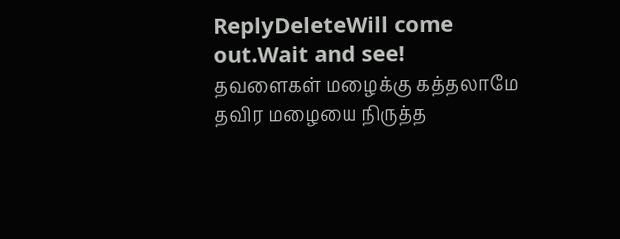ReplyDeleteWill come out.Wait and see!
தவளைகள் மழைக்கு கத்தலாமே தவிர மழையை நிருத்த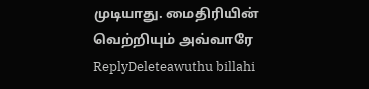முடியாது. மைதிரியின் வெற்றியும் அவ்வாரே
ReplyDeleteawuthu billahi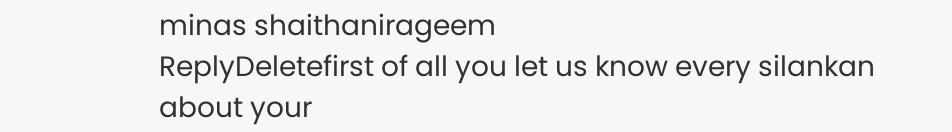minas shaithanirageem
ReplyDeletefirst of all you let us know every silankan about your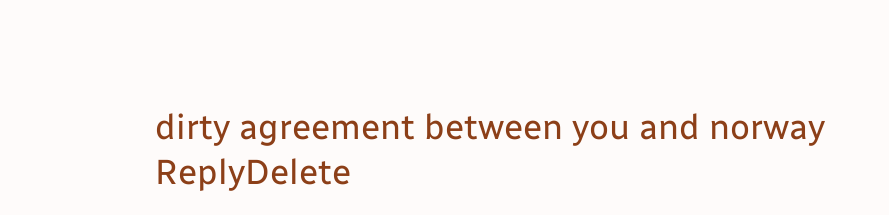dirty agreement between you and norway
ReplyDelete